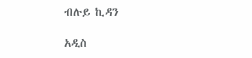ብሉይ ኪዳን

አዲስ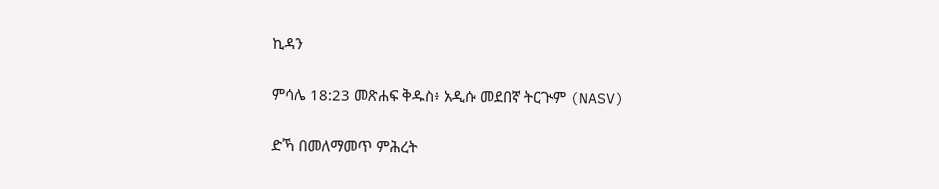ኪዳን

ምሳሌ 18:23 መጽሐፍ ቅዱስ፥ አዲሱ መደበኛ ትርጒም (NASV)

ድኻ በመለማመጥ ምሕረት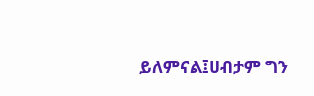ይለምናል፤ሀብታም ግን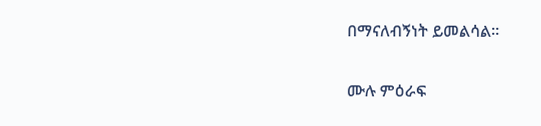በማናለብኝነት ይመልሳል።

ሙሉ ምዕራፍ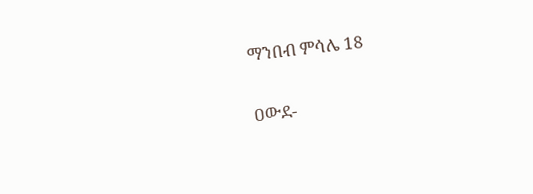ማንበብ ምሳሌ 18

ዐውደ-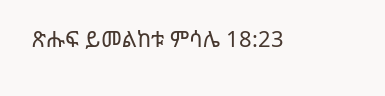ጽሑፍ ይመልከቱ ምሳሌ 18:23